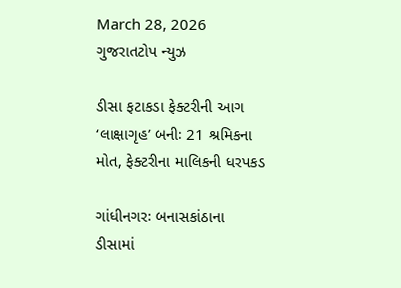March 28, 2026
ગુજરાતટોપ ન્યુઝ

ડીસા ફટાકડા ફેક્ટરીની આગ ‘લાક્ષાગૃહ’ બનીઃ 21 શ્રમિકના મોત, ફેક્ટરીના માલિકની ધરપકડ

ગાંધીનગરઃ બનાસકાંઠાના ડીસામાં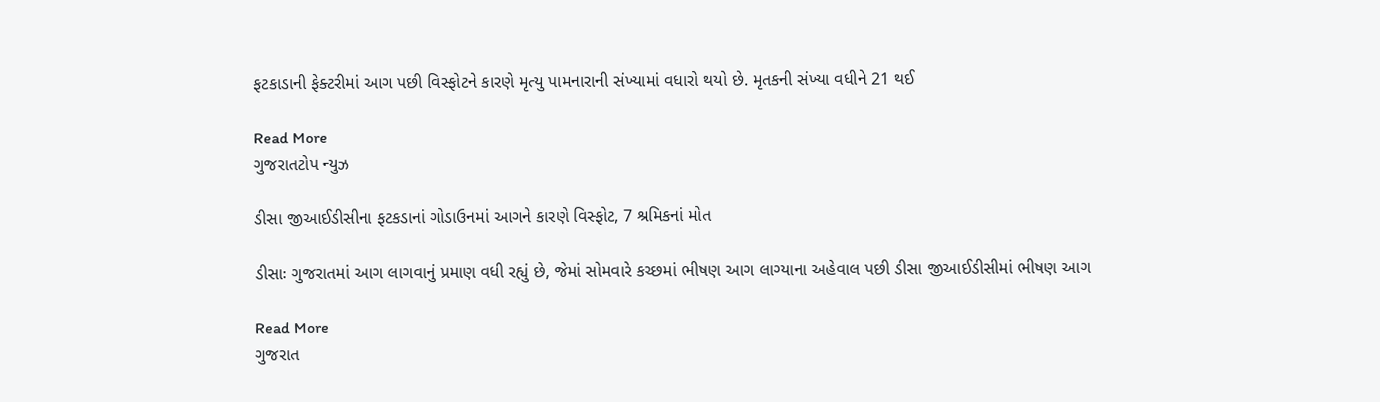ફટકાડાની ફેક્ટરીમાં આગ પછી વિસ્ફોટને કારણે મૃત્યુ પામનારાની સંખ્યામાં વધારો થયો છે. મૃતકની સંખ્યા વધીને 21 થઈ

Read More
ગુજરાતટોપ ન્યુઝ

ડીસા જીઆઈડીસીના ફટકડાનાં ગોડાઉનમાં આગને કારણે વિસ્ફોટ, 7 શ્રમિકનાં મોત

ડીસાઃ ગુજરાતમાં આગ લાગવાનું પ્રમાણ વધી રહ્યું છે, જેમાં સોમવારે કચ્છમાં ભીષણ આગ લાગ્યાના અહેવાલ પછી ડીસા જીઆઈડીસીમાં ભીષણ આગ

Read More
ગુજરાત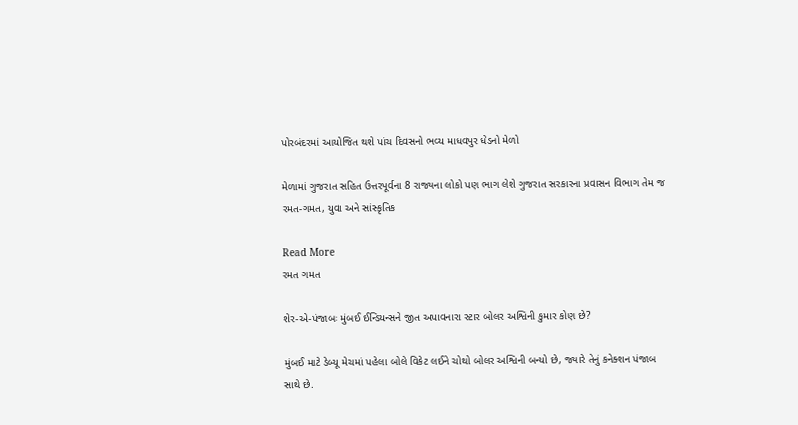પોરબંદરમાં આયોજિત થશે પાંચ દિવસનો ભવ્ય માધવપુર ધેડનો મેળો

મેળામાં ગુજરાત સહિત ઉત્તરપૂર્વના 8 રાજ્યના લોકો પણ ભાગ લેશે ગુજરાત સરકારના પ્રવાસન વિભાગ તેમ જ રમત-ગમત, યુવા અને સાંસ્કૃતિક

Read More
રમત ગમત

શેર-એ-પંજાબઃ મુંબઈ ઈન્ડિયન્સને જીત અપાવનારા સ્ટાર બોલર અશ્વિની કુમાર કોણ છે?

મુંબઈ માટે ડેબ્યૂ મેચમાં પહેલા બોલે વિકેટ લઈને ચોથો બોલર અશ્વિની બન્યો છે, જ્યારે તેનું કનેક્શન પંજાબ સાથે છે.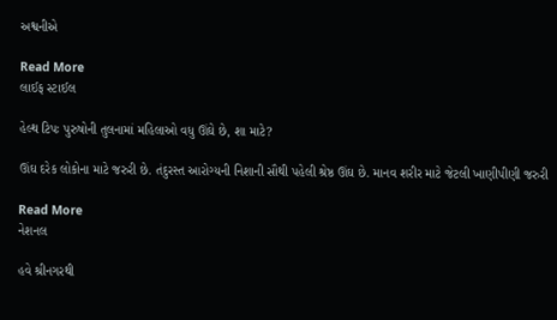અશ્વનીએ

Read More
લાઈફ સ્ટાઈલ

હેલ્થ ટિપઃ પુરુષોની તુલનામાં મહિલાઓ વધુ ઊંઘે છે, શા માટે?

ઊંઘ દરેક લોકોના માટે જરુરી છે. તંદુરસ્ત આરોગ્યની નિશાની સૌથી પહેલી શ્રેષ્ઠ ઊંઘ છે. માનવ શરીર માટે જેટલી ખાણીપીણી જરુરી

Read More
નેશનલ

હવે શ્રીનગરથી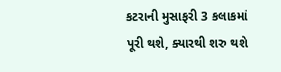કટરાની મુસાફરી 3 કલાકમાં પૂરી થશે, ક્યારથી શરુ થશે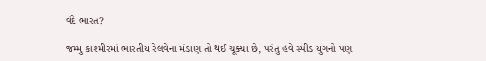વંદે ભારત?

જમ્મુ કાશ્મીરમાં ભારતીય રેલવેના મંડાણ તો થઈ ચૂક્યા છે, પરંતુ હવે સ્પીડ યુગનો પણ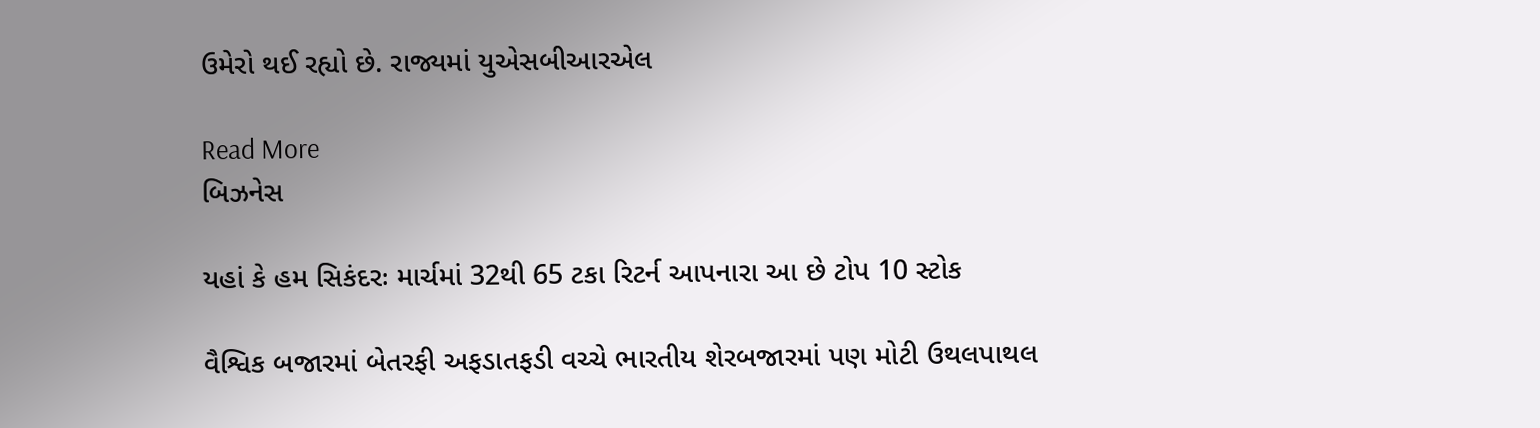ઉમેરો થઈ રહ્યો છે. રાજ્યમાં યુએસબીઆરએલ

Read More
બિઝનેસ

યહાં કે હમ સિકંદરઃ માર્ચમાં 32થી 65 ટકા રિટર્ન આપનારા આ છે ટોપ 10 સ્ટોક

વૈશ્વિક બજારમાં બેતરફી અફડાતફડી વચ્ચે ભારતીય શેરબજારમાં પણ મોટી ઉથલપાથલ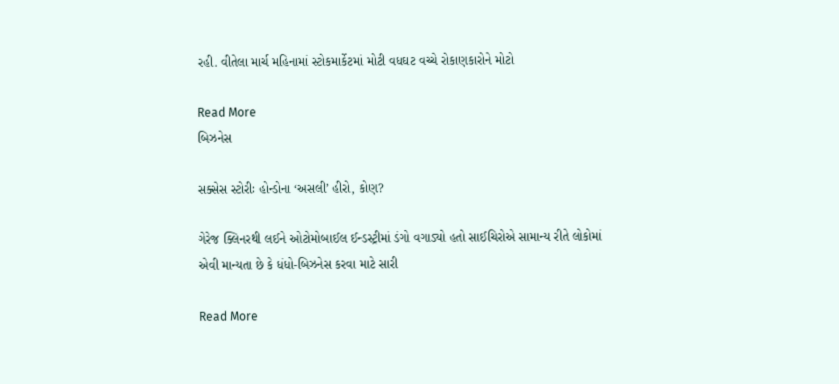રહી. વીતેલા માર્ચ મહિનામાં સ્ટોકમાર્કેટમાં મોટી વધઘટ વચ્ચે રોકાણકારોને મોટો

Read More
બિઝનેસ

સક્સેસ સ્ટોરીઃ હોન્ડોના ‘અસલી’ હીરો, કોણ?

ગેરેજ ક્લિનરથી લઈને ઓટોમોબાઈલ ઈન્ડસ્ટ્રીમાં ડંગો વગાડ્યો હતો સાઈચિરોએ સામાન્ય રીતે લોકોમાં એવી માન્યતા છે કે ધંધો-બિઝનેસ કરવા માટે સારી

Read More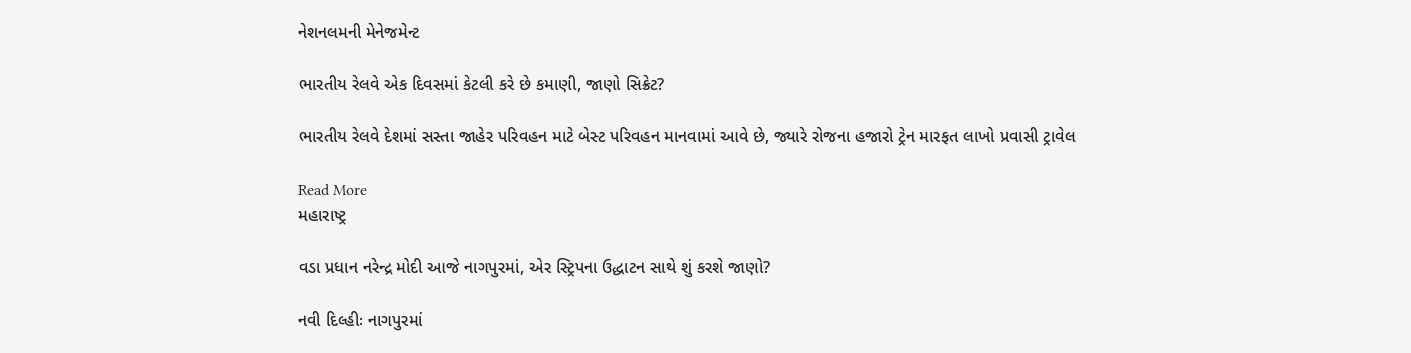નેશનલમની મેનેજમેન્ટ

ભારતીય રેલવે એક દિવસમાં કેટલી કરે છે કમાણી, જાણો સિક્રેટ?

ભારતીય રેલવે દેશમાં સસ્તા જાહેર પરિવહન માટે બેસ્ટ પરિવહન માનવામાં આવે છે, જ્યારે રોજના હજારો ટ્રેન મારફત લાખો પ્રવાસી ટ્રાવેલ

Read More
મહારાષ્ટ્ર

વડા પ્રધાન નરેન્દ્ર મોદી આજે નાગપુરમાં, એર સ્ટ્રિપના ઉદ્ધાટન સાથે શું કરશે જાણો?

નવી દિલ્હીઃ નાગપુરમાં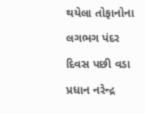થયેલા તોફાનોના લગભગ પંદર દિવસ પછી વડા પ્રધાન નરેન્દ્ર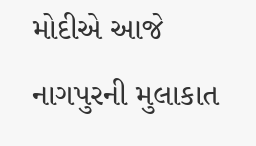મોદીએ આજે નાગપુરની મુલાકાત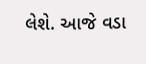લેશે. આજે વડા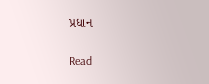પ્રધાન

Read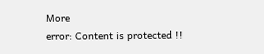More
error: Content is protected !!